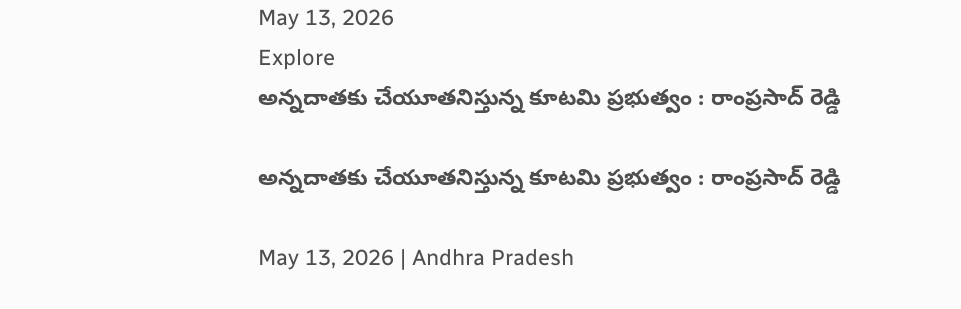May 13, 2026
Explore
అన్నదాతకు చేయూతనిస్తున్న కూటమి ప్రభుత్వం : రాంప్రసాద్ రెడ్డి

అన్నదాతకు చేయూతనిస్తున్న కూటమి ప్రభుత్వం : రాంప్రసాద్ రెడ్డి

May 13, 2026 | Andhra Pradesh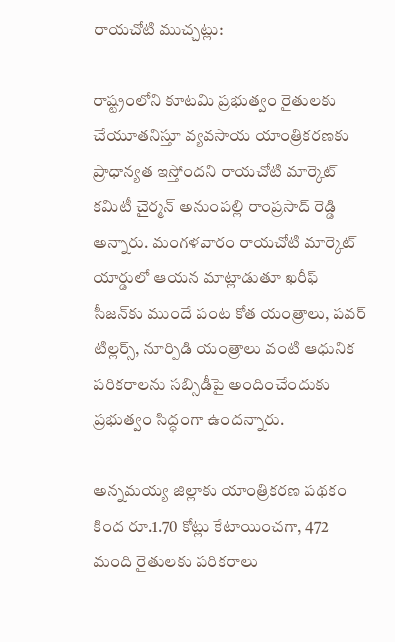రాయచోటి ముచ్చట్లు:

రాష్ట్రంలోని కూటమి ప్రభుత్వం రైతులకు చేయూతనిస్తూ వ్యవసాయ యాంత్రికరణకు ప్రాధాన్యత ఇస్తోందని రాయచోటి మార్కెట్ కమిటీ చైర్మన్ అనుంపల్లి రాంప్రసాద్ రెడ్డి అన్నారు. మంగళవారం రాయచోటి మార్కెట్ యార్డులో ఆయన మాట్లాడుతూ ఖరీఫ్ సీజన్‌కు ముందే పంట కోత యంత్రాలు, పవర్ టిల్లర్స్, నూర్పిడి యంత్రాలు వంటి ఆధునిక పరికరాలను సబ్సిడీపై అందించేందుకు ప్రభుత్వం సిద్ధంగా ఉందన్నారు.

అన్నమయ్య జిల్లాకు యాంత్రికరణ పథకం కింద రూ.1.70 కోట్లు కేటాయించగా, 472 మంది రైతులకు పరికరాలు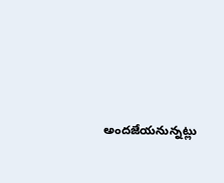అందజేయనున్నట్లు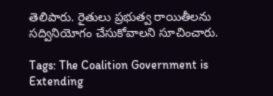తెలిపారు. రైతులు ప్రభుత్వ రాయితీలను సద్వినియోగం చేసుకోవాలని సూచించారు.

Tags: The Coalition Government is Extending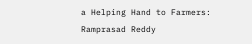a Helping Hand to Farmers: Ramprasad Reddy